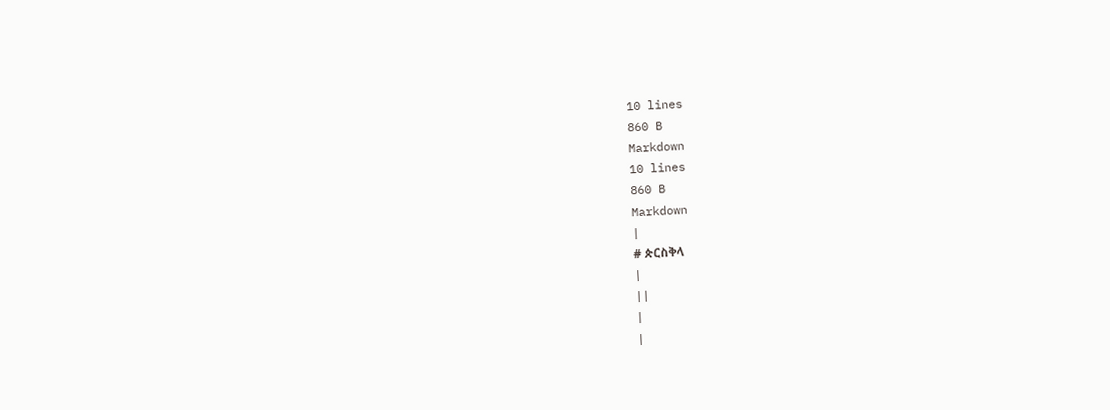10 lines
860 B
Markdown
10 lines
860 B
Markdown
|
# ጵርስቅላ
|
||
|
|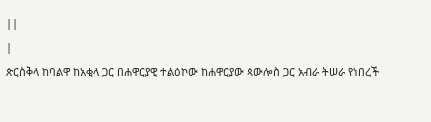||
|
ጵርስቅላ ከባልዋ ከአቂላ ጋር በሐዋርያዊ ተልዕኮው ከሐዋርያው ጳውሎስ ጋር አብራ ትሠራ የነበረች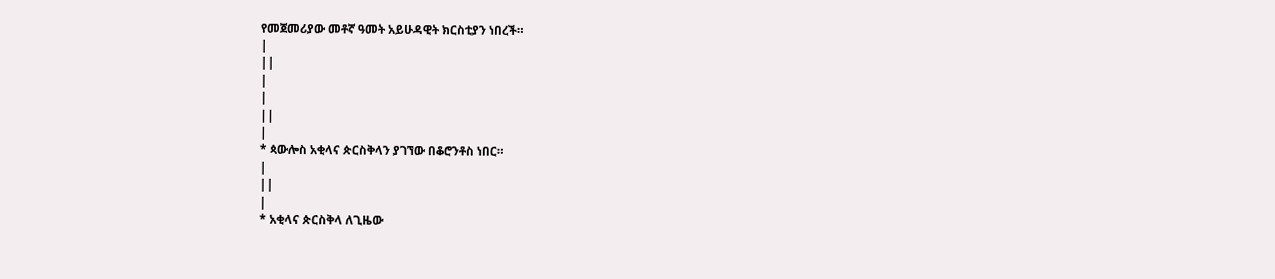የመጀመሪያው መቶኛ ዓመት አይሁዳዊት ክርስቲያን ነበረች።
|
||
|
|
||
|
* ጳውሎስ አቂላና ጵርስቅላን ያገኘው በቆሮንቶስ ነበር።
|
||
|
* አቂላና ጵርስቅላ ለጊዜው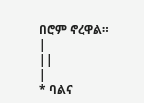በሮም ኖረዋል።
|
||
|
* ባልና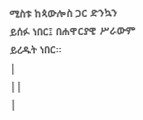ሚስቱ ከጳውሎስ ጋር ድንኳን ይሰፉ ነበር፤ በሐዋርያዊ ሥራውም ይረዱት ነበር።
|
||
|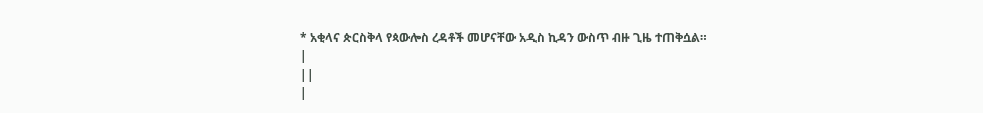* አቂላና ጵርስቅላ የጳውሎስ ረዳቶች መሆናቸው አዲስ ኪዳን ውስጥ ብዙ ጊዜ ተጠቅሷል።
|
||
|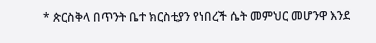* ጵርስቅላ በጥንት ቤተ ክርስቲያን የነበረች ሴት መምህር መሆንዋ እንደ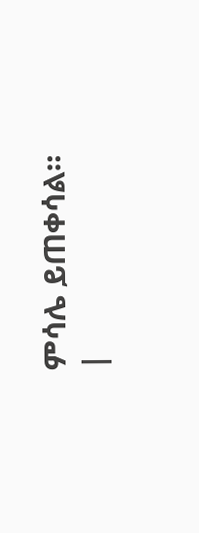ምሳሌ ይጠቀሳል።
|